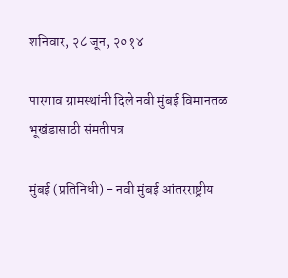शनिवार, २८ जून, २०१४

पारगाव ग्रामस्थांनी दिले नवी मुंबई विमानतळ भूखंडासाठी संमतीपत्र

मुंबई (प्रतिनिधी) - नवी मुंबई आंतरराष्ट्रीय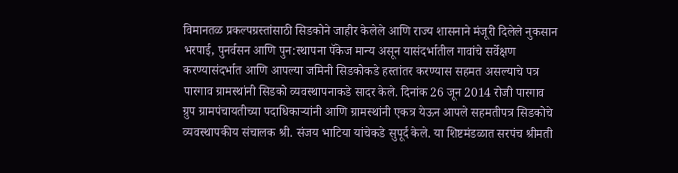विमानतळ प्रकल्पग्रस्तांसाठी सिडकोने जाहीर केलेले आणि राज्य शासनाने मंजूरी दिलेले नुकसान भरपाई, पुनर्वसन आणि पुन:स्थापना पॅकेज मान्य असून यासंदर्भातील गावांचे सर्वेक्षण करण्यासंदर्भात आणि आपल्या जमिनी सिडकोकडे हस्तांतर करण्यास सहमत असल्याचे पत्र पारगाव ग्रामस्थांनी सिडको व्यवस्थापनाकडे सादर केले. दिनांक 26 जून 2014 रोजी पारगाव ग्रुप ग्रामपंचायतीच्या पदाधिकाऱ्यांनी आणि ग्रामस्थांनी एकत्र येऊन आपले सहमतीपत्र सिडकोचे व्यवस्थापकीय संचालक श्री. संजय भाटिया यांचेकडे सुपूर्द केले. या शिष्टमंडळात सरपंच श्रीमती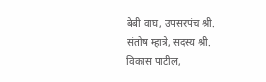बेबी वाघ, उपसरपंच श्री. संतोष म्हात्रे, सदस्य श्री. विकास पाटील,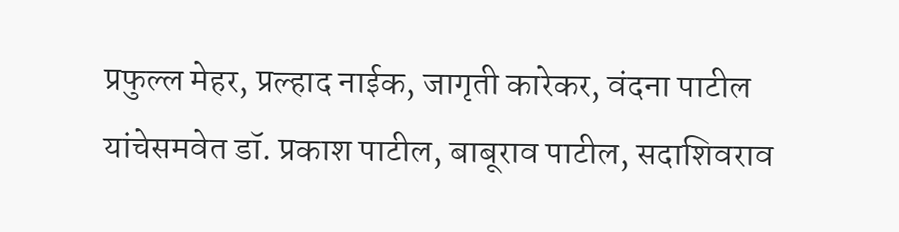प्रफुल्ल मेहर, प्रल्हाद नाईक, जागृती कारेकर, वंदना पाटील यांचेसमवेत डॉ. प्रकाश पाटील, बाबूराव पाटील, सदाशिवराव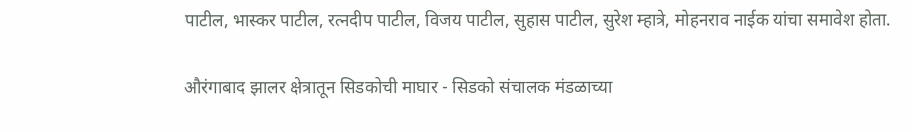पाटील, भास्कर पाटील, रत्नदीप पाटील, विजय पाटील, सुहास पाटील, सुरेश म्हात्रे, मोहनराव नाईक यांचा समावेश होता.

औरंगाबाद झालर क्षेत्रातून सिडकोची माघार - सिडको संचालक मंडळाच्या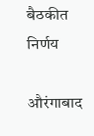बैठकीत निर्णय

औरंगाबाद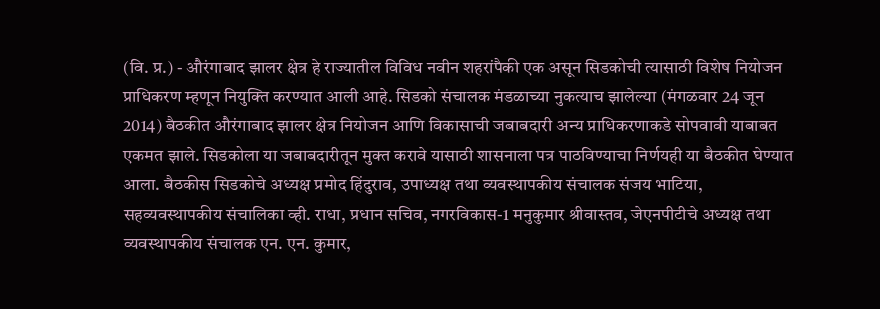(वि. प्र.) - औरंगाबाद झालर क्षेत्र हे राज्यातील विविध नवीन शहरांपैकी एक असून सिडकोची त्यासाठी विशेष नियोजन प्राधिकरण म्हणून नियुक्ति करण्यात आली आहे. सिडको संचालक मंडळाच्या नुकत्याच झालेल्या (मंगळवार 24 जून 2014) बैठकीत औरंगाबाद झालर क्षेत्र नियोजन आणि विकासाची जबाबदारी अन्य प्राधिकरणाकडे सोपवावी याबाबत एकमत झाले. सिडकोला या जबाबदारीतून मुक्त करावे यासाठी शासनाला पत्र पाठविण्याचा निर्णयही या बैठकीत घेण्यात आला. बैठकीस सिडकोचे अध्यक्ष प्रमोद हिंदुराव, उपाध्यक्ष तथा व्यवस्थापकीय संचालक संजय भाटिया, सहव्यवस्थापकीय संचालिका व्ही. राधा, प्रधान सचिव, नगरविकास-1 मनुकुमार श्रीवास्तव, जेएनपीटीचे अध्यक्ष तथा व्यवस्थापकीय संचालक एन. एन. कुमार,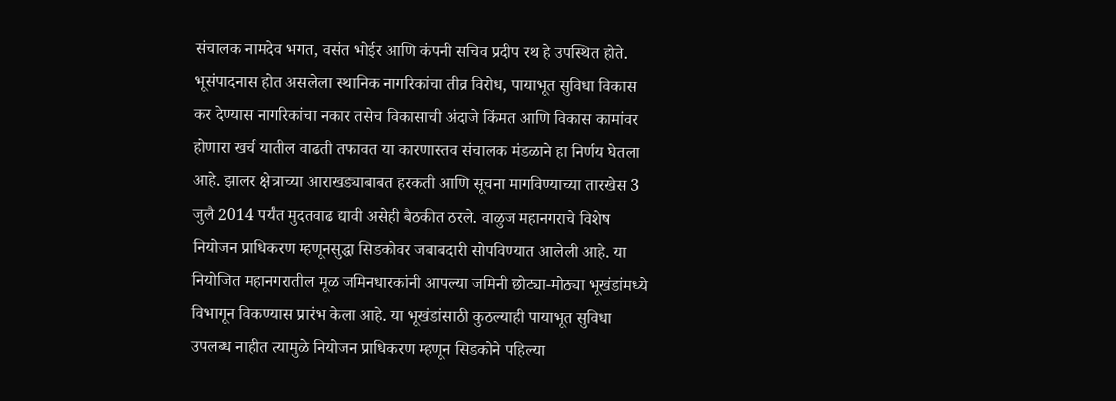संचालक नामदेव भगत, वसंत भोईर आणि कंपनी सचिव प्रदीप रथ हे उपस्थित होते. भूसंपादनास होत असलेला स्थानिक नागरिकांचा तीव्र विरोध, पायाभूत सुविधा विकास कर देण्यास नागरिकांचा नकार तसेच विकासाची अंदाजे किंमत आणि विकास कामांवर होणारा खर्च यातील वाढती तफावत या कारणास्तव संचालक मंडळाने हा निर्णय घेतला आहे. झालर क्षेत्राच्या आराखड्याबाबत हरकती आणि सूचना मागविण्याच्या तारखेस 3 जुलै 2014 पर्यंत मुदतवाढ द्यावी असेही बैठकीत ठरले. वाळुज महानगराचे विशेष नियोजन प्राधिकरण म्हणूनसुद्धा सिडकोवर जबाबदारी सोपविण्यात आलेली आहे. या नियोजित महानगरातील मूळ जमिनधारकांनी आपल्या जमिनी छोट्या-मोठ्या भूखंडांमध्ये विभागून विकण्यास प्रारंभ केला आहे. या भूखंडांसाठी कुठल्याही पायाभूत सुविधा उपलब्ध नाहीत त्यामुळे नियोजन प्राधिकरण म्हणून सिडकोने पहिल्या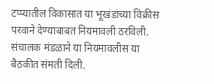टप्प्यातील विकासात या भूखंडांच्या विक्रीस परवाने देण्याबाबत नियमावली ठरविली. संचालक मंडळाने या नियमावलीस या बैठकीत संमती दिली.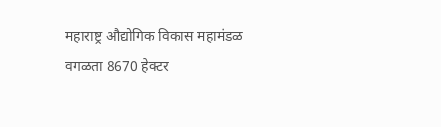महाराष्ट्र औद्योगिक विकास महामंडळ वगळता 8670 हेक्टर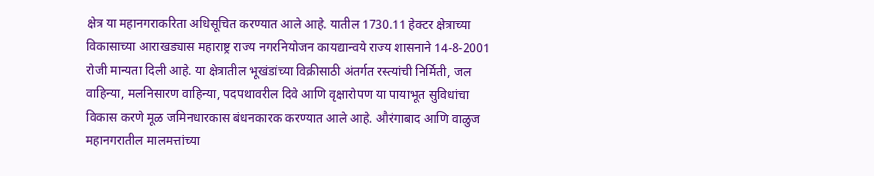क्षेत्र या महानगराकरिता अधिसूचित करण्यात आले आहे. यातील 1730.11 हेक्टर क्षेत्राच्या विकासाच्या आराखड्यास महाराष्ट्र राज्य नगरनियोजन कायद्यान्वये राज्य शासनाने 14-8-2001 रोजी मान्यता दिली आहे. या क्षेत्रातील भूखंडांच्या विक्रीसाठी अंतर्गत रस्त्यांची निर्मिती, जल वाहिन्या, मलनिसारण वाहिन्या, पदपथावरील दिवे आणि वृक्षारोपण या पायाभूत सुविधांचा विकास करणे मूळ जमिनधारकास बंधनकारक करण्यात आले आहे. औरंगाबाद आणि वाळुज महानगरातील मालमत्तांच्या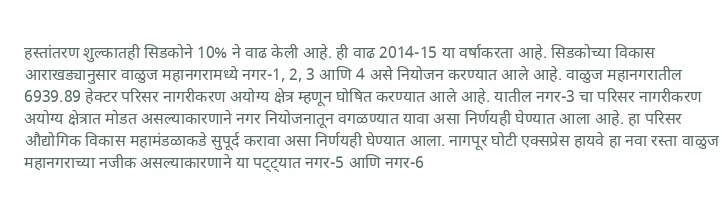हस्तांतरण शुल्कातही सिडकोने 10% ने वाढ केली आहे. ही वाढ 2014-15 या वर्षाकरता आहे. सिडकोच्या विकास आराखड्यानुसार वाळुज महानगरामध्ये नगर-1, 2, 3 आणि 4 असे नियोजन करण्यात आले आहे. वाळुज महानगरातील 6939.89 हेक्टर परिसर नागरीकरण अयोग्य क्षेत्र म्हणून घोषित करण्यात आले आहे. यातील नगर-3 चा परिसर नागरीकरण अयोग्य क्षेत्रात मोडत असल्याकारणाने नगर नियोजनातून वगळण्यात यावा असा निर्णयही घेण्यात आला आहे. हा परिसर औद्योगिक विकास महामंडळाकडे सुपूर्द करावा असा निर्णयही घेण्यात आला. नागपूर घोटी एक्सप्रेस हायवे हा नवा रस्ता वाळुज महानगराच्या नजीक असल्याकारणाने या पट्ट्यात नगर-5 आणि नगर-6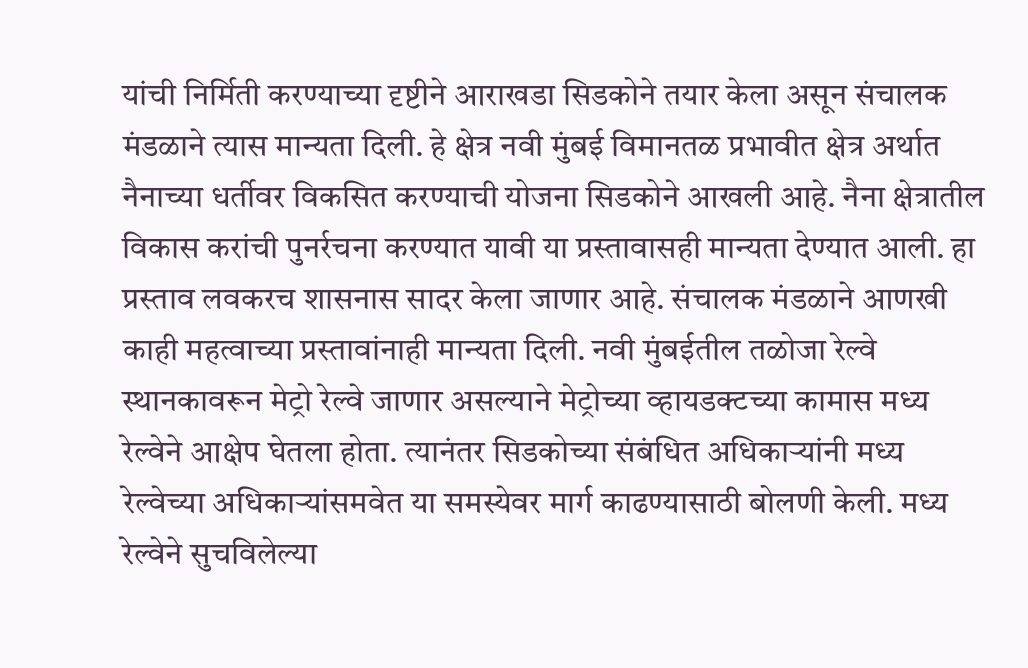यांची निर्मिती करण्याच्या दृष्टीने आराखडा सिडकोने तयार केला असून संचालक मंडळाने त्यास मान्यता दिली. हे क्षेत्र नवी मुंबई विमानतळ प्रभावीत क्षेत्र अर्थात नैनाच्या धर्तीवर विकसित करण्याची योजना सिडकोने आखली आहे. नैना क्षेत्रातील विकास करांची पुनर्रचना करण्यात यावी या प्रस्तावासही मान्यता देण्यात आली. हा प्रस्ताव लवकरच शासनास सादर केला जाणार आहे. संचालक मंडळाने आणखी काही महत्वाच्या प्रस्तावांनाही मान्यता दिली. नवी मुंबईतील तळोजा रेल्वे स्थानकावरून मेट्रो रेल्वे जाणार असल्याने मेट्रोच्या व्हायडक्टच्या कामास मध्य रेल्वेने आक्षेप घेतला होता. त्यानंतर सिडकोच्या संबंधित अधिकाऱ्यांनी मध्य रेल्वेच्या अधिकाऱ्यांसमवेत या समस्येवर मार्ग काढण्यासाठी बोलणी केली. मध्य रेल्वेने सुचविलेल्या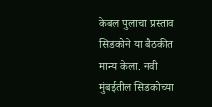केबल पुलाचा प्रस्ताव सिडकोने या बैठकीत मान्य केला. नवी मुंबईतील सिडकोच्या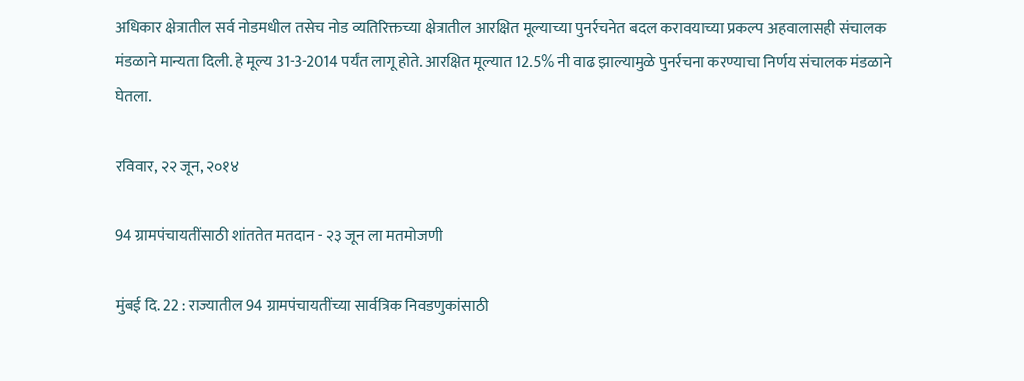अधिकार क्षेत्रातील सर्व नोडमधील तसेच नोड व्यतिरिक्तच्या क्षेत्रातील आरक्षित मूल्याच्या पुनर्रचनेत बदल करावयाच्या प्रकल्प अहवालासही संचालक मंडळाने मान्यता दिली. हे मूल्य 31-3-2014 पर्यंत लागू होते. आरक्षित मूल्यात 12.5% नी वाढ झाल्यामुळे पुनर्रचना करण्याचा निर्णय संचालक मंडळाने घेतला.

रविवार, २२ जून, २०१४

94 ग्रामपंचायतींसाठी शांततेत मतदान - २३ जून ला मतमोजणी

मुंबई दि. 22 : राज्यातील 94 ग्रामपंचायतींच्या सार्वत्रिक निवडणुकांसाठी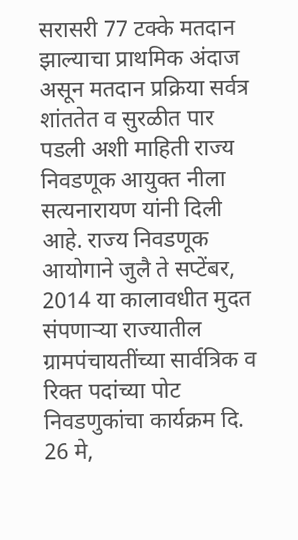सरासरी 77 टक्के मतदान झाल्याचा प्राथमिक अंदाज असून मतदान प्रक्रिया सर्वत्र शांततेत व सुरळीत पार पडली अशी माहिती राज्य निवडणूक आयुक्त नीला सत्यनारायण यांनी दिली आहे. राज्य निवडणूक आयोगाने जुलै ते सप्टेंबर, 2014 या कालावधीत मुदत संपणाऱ्या राज्यातील ग्रामपंचायतींच्या सार्वत्रिक व रिक्त पदांच्या पोट निवडणुकांचा कार्यक्रम दि. 26 मे,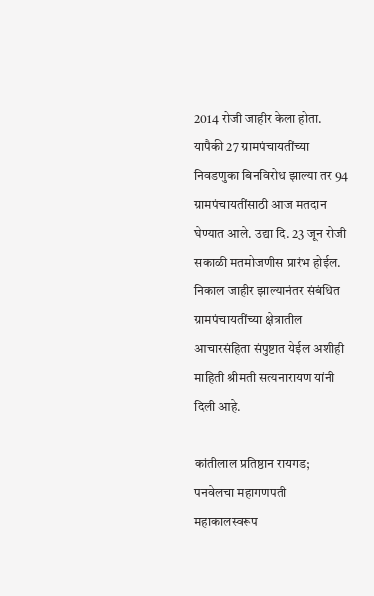2014 रोजी जाहीर केला होता. यापैकी 27 ग्रामपंचायतींच्या निवडणुका बिनविरोध झाल्या तर 94 ग्रामपंचायतींसाठी आज मतदान घेण्यात आले. उद्या दि. 23 जून रोजी सकाळी मतमोजणीस प्रारंभ होईल. निकाल जाहीर झाल्यानंतर संबंधित ग्रामपंचायतींच्या क्षेत्रातील आचारसंहिता संपुष्टात येईल अशीही माहिती श्रीमती सत्यनारायण यांनी दिली आहे.

कांतीलाल प्रतिष्ठान रायगड; पनवेलचा महागणपती महाकालस्वरूप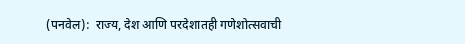(पनवेल):  राज्य, देश आणि परदेशातही गणेशोत्सवाची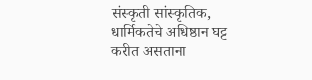संस्कृती सांस्कृतिक, धार्मिकतेचे अधिष्ठान घट्ट करीत असताना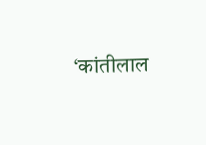‘कांतीलाल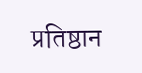प्रतिष्ठान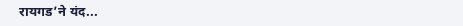रायगड’ने यंद...